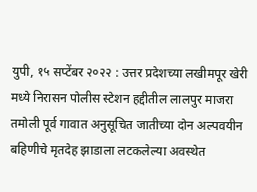युपी, १५ सप्टेंबर २०२२ : उत्तर प्रदेशच्या लखीमपूर खेरी मध्ये निरासन पोलीस स्टेशन हद्दीतील लालपुर माजरा तमोली पूर्व गावात अनुसूचित जातीच्या दोन अल्पवयीन बहिणीचे मृतदेह झाडाला लटकलेल्या अवस्थेत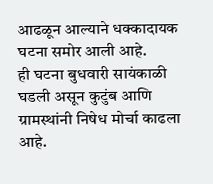आढळून आल्याने धक्कादायक घटना समोर आली आहे.
ही घटना बुधवारी सायंकाळी घडली असून कुटुंब आणि ग्रामस्थांनी निषेध मोर्चा काढला आहे.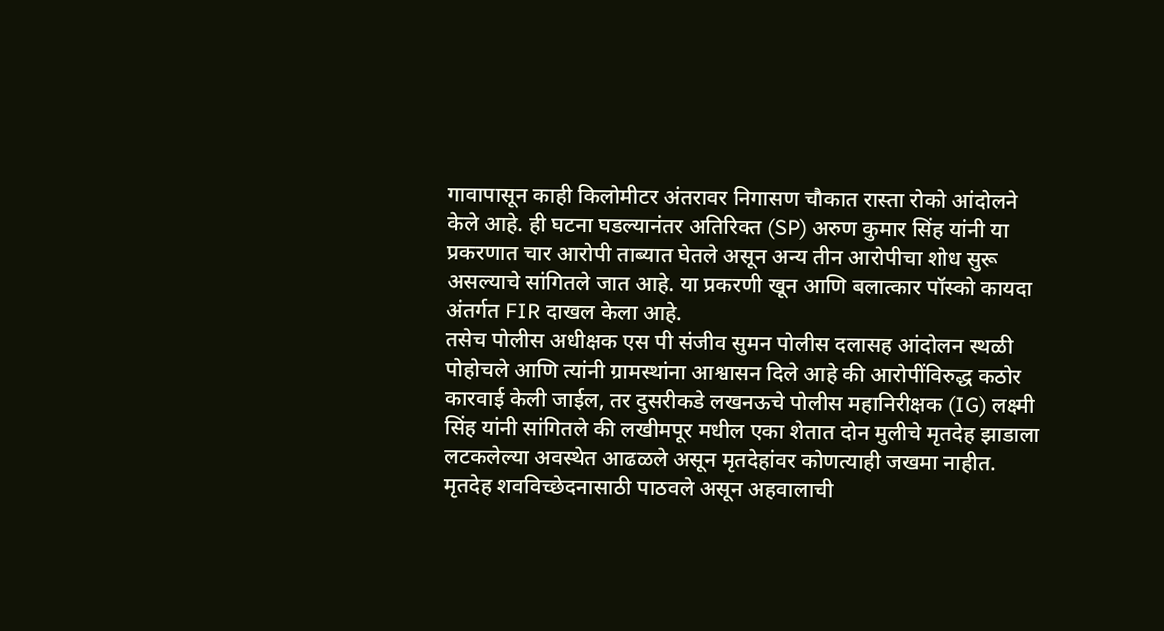गावापासून काही किलोमीटर अंतरावर निगासण चौकात रास्ता रोको आंदोलने केले आहे. ही घटना घडल्यानंतर अतिरिक्त (SP) अरुण कुमार सिंह यांनी या प्रकरणात चार आरोपी ताब्यात घेतले असून अन्य तीन आरोपीचा शोध सुरू असल्याचे सांगितले जात आहे. या प्रकरणी खून आणि बलात्कार पॉस्को कायदा अंतर्गत FIR दाखल केला आहे.
तसेच पोलीस अधीक्षक एस पी संजीव सुमन पोलीस दलासह आंदोलन स्थळी पोहोचले आणि त्यांनी ग्रामस्थांना आश्वासन दिले आहे की आरोपींविरुद्ध कठोर कारवाई केली जाईल, तर दुसरीकडे लखनऊचे पोलीस महानिरीक्षक (IG) लक्ष्मी सिंह यांनी सांगितले की लखीमपूर मधील एका शेतात दोन मुलीचे मृतदेह झाडाला लटकलेल्या अवस्थेत आढळले असून मृतदेहांवर कोणत्याही जखमा नाहीत. मृतदेह शवविच्छेदनासाठी पाठवले असून अहवालाची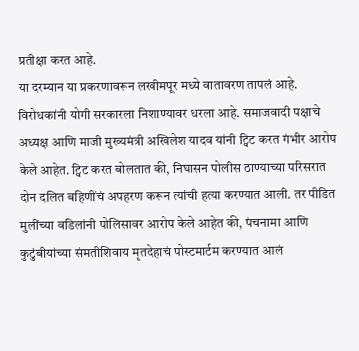प्रतीक्षा करत आहे.
या दरम्यान या प्रकरणावरून लखीमपूर मध्ये वातावरण तापलं आहे. विरोधकांनी योगी सरकारला निशाण्यावर धरला आहे. समाजवादी पक्षाचे अध्यक्ष आणि माजी मुख्यमंत्री अखिलेश यादव यांनी ट्विट करत गंभीर आरोप केले आहेत. ट्विट करत बोलतात की, निघासन पोलीस ठाण्याच्या परिसरात दोन दलित बहिणींचं अपहरण करून त्यांची हत्या करण्यात आली. तर पीडित मुलींच्या वडिलांनी पोलिसावर आरोप केले आहेत की, पंचनामा आणि कुटुंबीयांच्या संमतीशिवाय मृतदेहाचं पोस्टमार्टम करण्यात आलं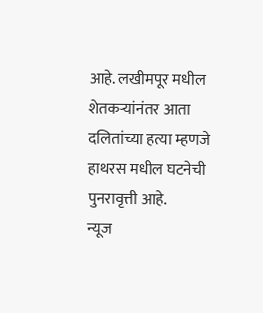आहे. लखीमपूर मधील शेतकऱ्यांनंतर आता दलितांच्या हत्या म्हणजे हाथरस मधील घटनेची पुनरावृत्ती आहे.
न्यूज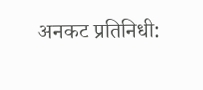अनकट प्रतिनिधी: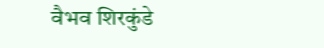वैभव शिरकुंडे